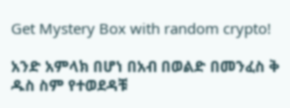Get Mystery Box with random crypto!

አንድ አምላክ በሆነ በአብ በወልድ በመንፈስ ቅ ዱስ ስም የተወደዳቹ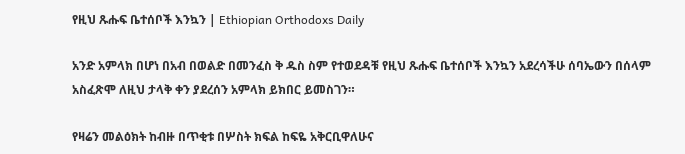የዚህ ጹሑፍ ቤተሰቦች እንኳን | Ethiopian Orthodoxs Daily

አንድ አምላክ በሆነ በአብ በወልድ በመንፈስ ቅ ዱስ ስም የተወደዳቹ የዚህ ጹሑፍ ቤተሰቦች እንኳን አደረሳችሁ ሰባኤውን በሰላም አስፈጽሞ ለዚህ ታላቅ ቀን ያደረሰን አምላክ ይክበር ይመስገን።

የዛሬን መልዕክት ከብዙ በጥቂቱ በሦስት ክፍል ከፍዬ አቅርቢዋለሁና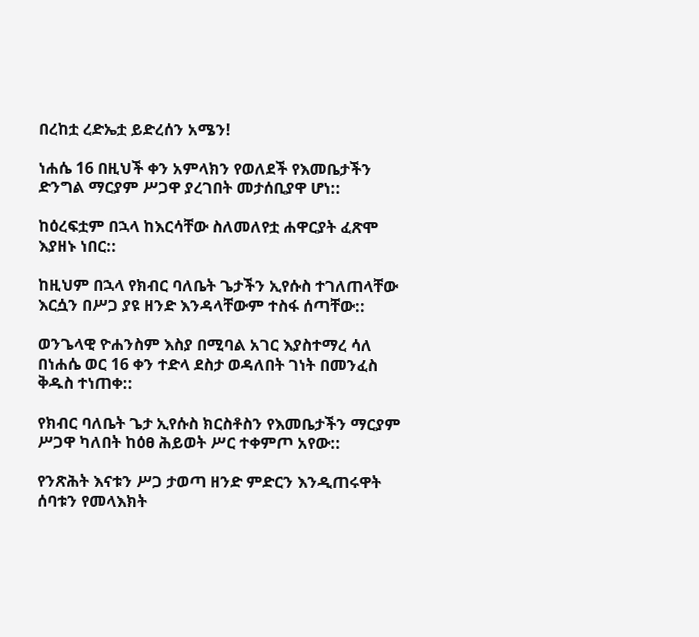በረከቷ ረድኤቷ ይድረሰን አሜን!

ነሐሴ 16 በዚህች ቀን አምላክን የወለደች የእመቤታችን ድንግል ማርያም ሥጋዋ ያረገበት መታሰቢያዋ ሆነ::

ከዕረፍቷም በኋላ ከእርሳቸው ስለመለየቷ ሐዋርያት ፈጽሞ እያዘኑ ነበር::

ከዚህም በኋላ የክብር ባለቤት ጌታችን ኢየሱስ ተገለጠላቸው እርሷን በሥጋ ያዩ ዘንድ እንዳላቸውም ተስፋ ሰጣቸው::

ወንጌላዊ ዮሐንስም እስያ በሚባል አገር እያስተማረ ሳለ በነሐሴ ወር 16 ቀን ተድላ ደስታ ወዳለበት ገነት በመንፈስ ቅዱስ ተነጠቀ::

የክብር ባለቤት ጌታ ኢየሱስ ክርስቶስን የእመቤታችን ማርያም ሥጋዋ ካለበት ከዕፀ ሕይወት ሥር ተቀምጦ አየው::

የንጽሕት እናቱን ሥጋ ታወጣ ዘንድ ምድርን እንዲጠሩዋት ሰባቱን የመላእክት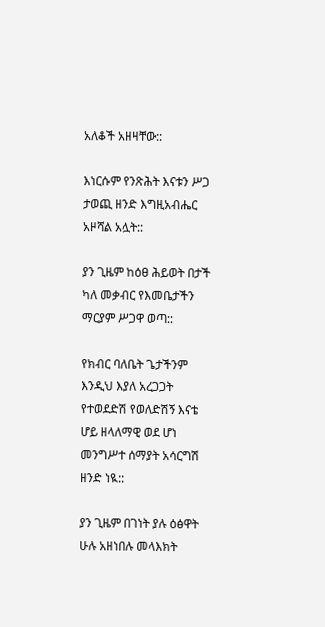አለቆች አዘዛቸው::

እነርሱም የንጽሕት እናቱን ሥጋ ታወጪ ዘንድ እግዚአብሔር አዞሻል አሏት::

ያን ጊዜም ከዕፀ ሕይወት በታች ካለ መቃብር የእመቤታችን ማርያም ሥጋዋ ወጣ::

የክብር ባለቤት ጌታችንም እንዲህ እያለ አረጋጋት የተወደድሽ የወለድሽኝ እናቴ ሆይ ዘላለማዊ ወደ ሆነ መንግሥተ ሰማያት አሳርግሽ ዘንድ ነዪ::

ያን ጊዜም በገነት ያሉ ዕፅዋት ሁሉ አዘነበሉ መላእክት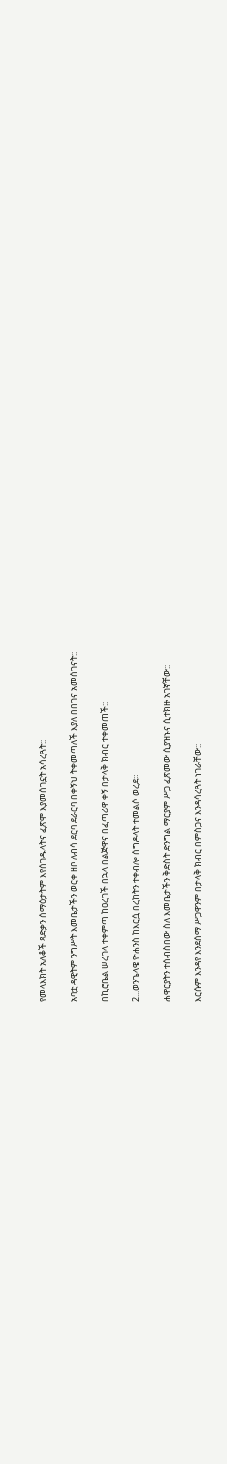የመላእክት አለቆች ጻድቃን ሰማዕታትም እየሰገዱላትና ፈጽሞ እያመሰገኗት አሳረጓት::

አባቷ ዳዊትም ንግሥት እመቤታችን ወርቀ ዘቦ ለብሳ ደርባ ደራርባ በቀኝህ ትቀመጣለች እያለ በበገና አመሰገናት::

በኪሮቤል ሠረገላ ተቀምጣ ከዐረገች በኋላ በልጅዋና በፈጣሪዋ ቀኝ በታላቅ ክብር ተቀመጠች::

2...ወንጌላዌ ዮሐንስ ከእርሷ በረከትን ተቀብሎ ሰግዶላት ተመልሶ ወረደ።

ሐዋርያትን ተሰብስበው ስለ እመቤታችን ቅድስት ድንግል ማርያም ሥጋ ፈጽመው ሲያዝኑና ሲተክዙ አገኛቸው::

እርሱም እንዳየ እንደሰማ ሥጋዋንም በታላቅ ክብር በምስጋና እንዳሳረጓት ነገራቸው::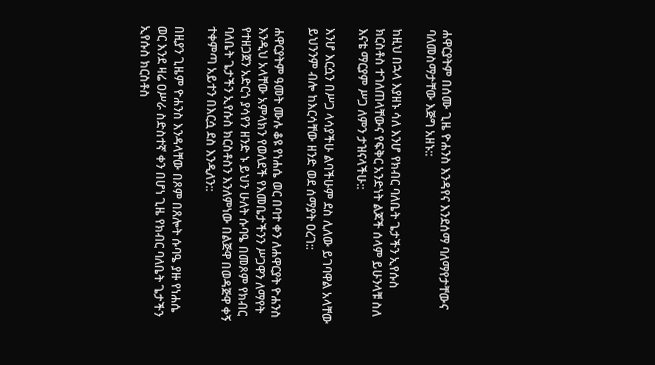ሐዋርያትም በሰሙ ጊዜ ዮሐንስ እንዳየና እንደሰማ ባለማየታቸውና ባለመስማታቸው እጅግ አዘኑ::

ከዚህ በኋላ እያዘኑ ሳለ እንሆ የክብር ባለቤት ጌታችን ኢየሱስ ክርስቶስ ተገለጠላቸውና የፍቅር አንድነት ልጆች ሰላም ይሁንላቹ ስለ እናቴ ማርያም ሥጋ ለምን ታዝናላችሁ::

እንሆ እርሷን በሥጋ ላሳያችሁ ልባችሁም ደስ ሊለው ይገባዋል አላቸው ይህንንም ብሎ ከእርሳቸው ዘንድ ወደ ሰማያት ዐረገ::

ሐዋርያትም ዓመት ሙሉ ቆዩ የነሐሴ ወር በባተ ቀን ለሐዋርያት ዮሐንስ እንዲህ አላቸው አምላክን የወለደች የእመቤታችንን ሥጋዋን ለማየት የተዘጋጀን አድርጎ ያሳየን ዘንድ ኑ ይህን ሁለት ሱባዔ በመጾም የክብር ባለቤት ጌታችን ኢየሱስ ክርስቶስን እንለምነው በልጅዋ በወዳጅዋ ቀኝ ተቀምጣ አይተን በእርሷ ደስ እንዲለን::

በዚያን ጊዜም ዮሐንስ እንዳላቸው በጾም በጸሎት ሱባዔ ያዙ የነሐሴ ወር እንደ ዛሬ ዐሥራ ስድስተኛ ቀን በሆነ ጊዜ የክብር ባለቤት ጌታችን ኢየሱስ ክርስቶስ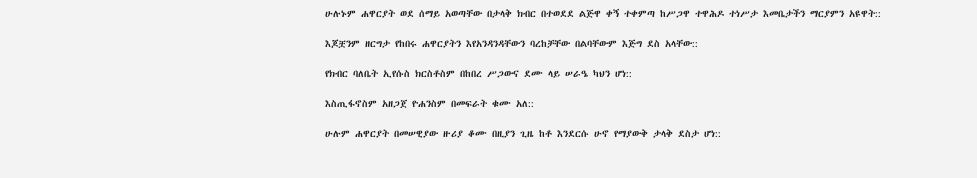ሁሉኑም ሐዋርያት ወደ ሰማይ አወጣቸው በታላቅ ክብር በተወደደ ልጅዋ ቀኝ ተቀምጣ ከሥጋዋ ተዋሕዶ ተነሥታ እመቤታችን ማርያምን አዩዋት::

እጆቿንም ዘርግታ የከበሩ ሐዋርያትን እየአንዳንዳቸውን ባረከቻቸው በልባቸውም እጅግ ደስ አላቸው::

የክብር ባለቤት ኢየሱስ ክርስቶስም በከበረ ሥጋውና ደሙ ላይ ሠራዔ ካህን ሆነ::

እስጢፋኖስም አዘጋጀ ዮሐንስም በመፍራት ቁሙ አለ::

ሁሉም ሐዋርያት በመሠዊያው ዙሪያ ቆሙ በዚያን ጊዜ ከቶ እንደርሱ ሁኖ የማያውቅ ታላቅ ደስታ ሆነ::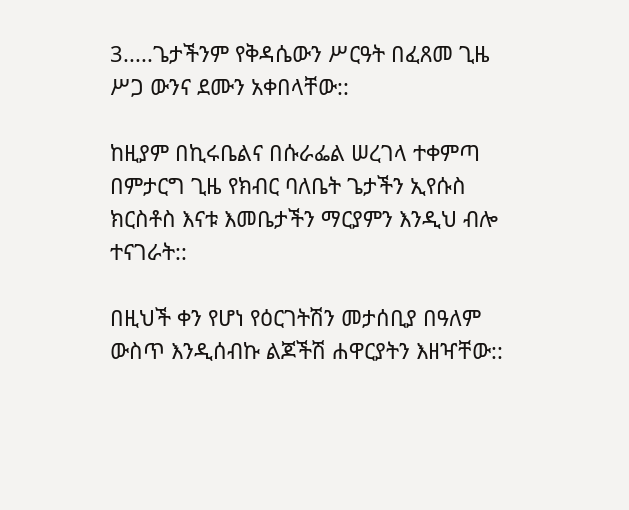3.....ጌታችንም የቅዳሴውን ሥርዓት በፈጸመ ጊዜ ሥጋ ውንና ደሙን አቀበላቸው::

ከዚያም በኪሩቤልና በሱራፌል ሠረገላ ተቀምጣ በምታርግ ጊዜ የክብር ባለቤት ጌታችን ኢየሱስ ክርስቶስ እናቱ እመቤታችን ማርያምን እንዲህ ብሎ ተናገራት::

በዚህች ቀን የሆነ የዕርገትሽን መታሰቢያ በዓለም ውስጥ እንዲሰብኩ ልጆችሽ ሐዋርያትን እዘዣቸው::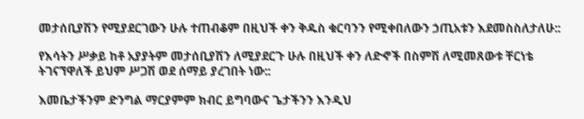መታሰቢያሽን የሚያደርገውን ሁሉ ተጠብቆም በዚህች ቀን ቅዱስ ቁርባንን የሚቀበለውን ኃጢአቱን እደመስስለታለሁ::

የእሳትን ሥቃይ ከቶ አያያትም መታሰቢያሽን ለሚያደርጉ ሁሉ በዚህች ቀን ለድኆች በስምሽ ለሚመጸውቱ ቸርነቴ ትገናኘዋለች ይህም ሥጋሽ ወደ ሰማይ ያረገበት ነው::

እመቤታችንም ድንግል ማርያምም ክብር ይግባውና ጌታችንን እንዲህ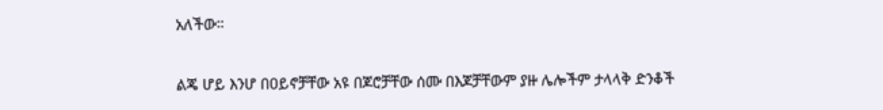አለችው።

ልጄ ሆይ እንሆ በዐይኖቻቸው አዩ በጆሮቻቸው ሰሙ በእጆቻቸውም ያዙ ሌሎችም ታላላቅ ድንቆች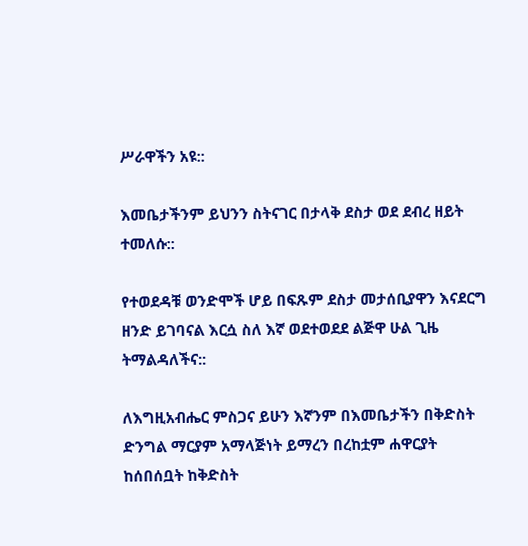ሥራዋችን አዩ::

እመቤታችንም ይህንን ስትናገር በታላቅ ደስታ ወደ ደብረ ዘይት ተመለሱ::

የተወደዳቹ ወንድሞች ሆይ በፍጹም ደስታ መታሰቢያዋን እናደርግ ዘንድ ይገባናል እርሷ ስለ እኛ ወደተወደደ ልጅዋ ሁል ጊዜ ትማልዳለችና::

ለእግዚአብሔር ምስጋና ይሁን እኛንም በእመቤታችን በቅድስት ድንግል ማርያም አማላጅነት ይማረን በረከቷም ሐዋርያት ከሰበሰቧት ከቅድስት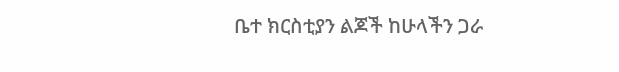ቤተ ክርስቲያን ልጆች ከሁላችን ጋራ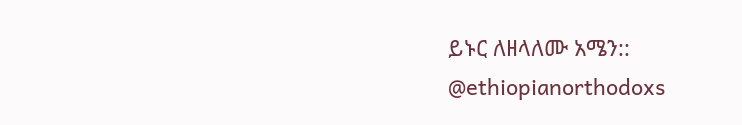ይኑር ለዘላለሙ አሜን::
@ethiopianorthodoxs